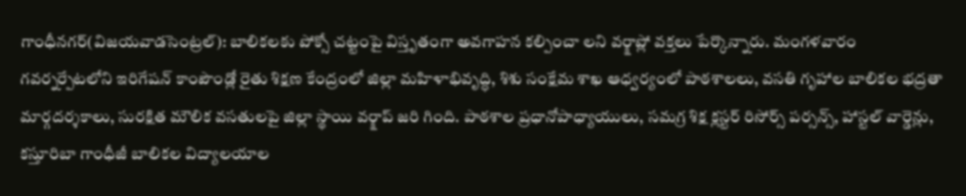గాంధీనగర్(విజయవాడసెంట్రల్): బాలికలకు పోక్సో చట్టంపై విస్తృతంగా అవగాహన కల్పించా లని వర్క్షాప్లో వక్తలు పేర్కొన్నారు. మంగళవారం గవర్నర్పేటలోని ఇరిగేషన్ కాంపౌండ్లో రైతు శిక్షణ కేంద్రంలో జిల్లా మహిళాభివృద్ధి, శిశు సంక్షేమ శాఖ ఆధ్వర్యంలో పాఠశాలలు, వసతి గృహాల బాలికల భద్రతా మార్గదర్శకాలు, సురక్షిత మౌలిక వసతులపై జిల్లా స్థాయి వర్క్షాప్ జరి గింది. పాఠశాల ప్రధానోపాధ్యాయులు, సమగ్ర శిక్ష క్లస్టర్ రిసోర్స్ పర్సన్స్, హాస్టల్ వార్డెన్లు, కస్తూరిబా గాంధీజీ బాలికల విద్యాలయాల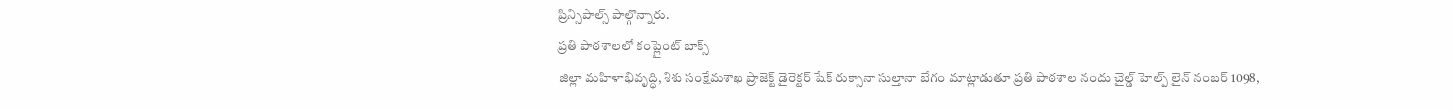ప్రిన్సిపాల్స్ పాల్గొన్నారు.
ప్రతి పాఠశాలలో కంప్లైంట్ బాక్స్
జిల్లా మహిళాభివృద్ధి, శిశు సంక్షేమశాఖ ప్రాజెక్ట్ డైరెక్టర్ షేక్ రుక్సానా సుల్తానా బేగం మాట్లాడుతూ ప్రతి పాఠశాల నందు చైల్డ్ హెల్ప్ లైన్ నంబర్ 1098,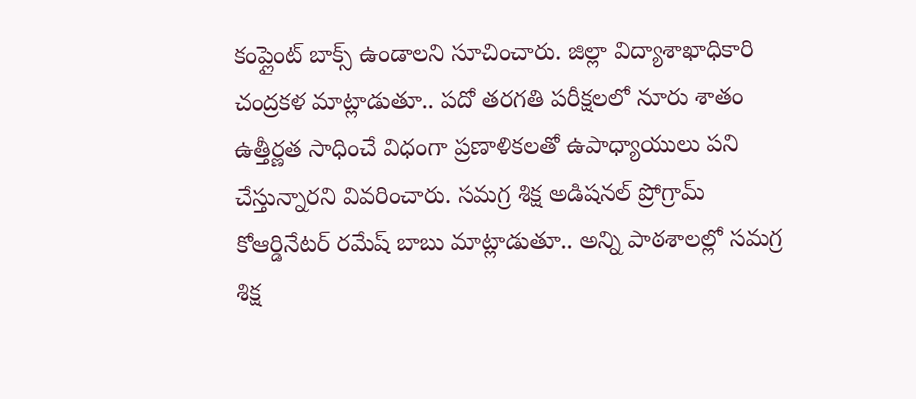కంప్లైంట్ బాక్స్ ఉండాలని సూచించారు. జిల్లా విద్యాశాఖాధికారి చంద్రకళ మాట్లాడుతూ.. పదో తరగతి పరీక్షలలో నూరు శాతం ఉత్తీర్ణత సాధించే విధంగా ప్రణాళికలతో ఉపాధ్యాయులు పని చేస్తున్నారని వివరించారు. సమగ్ర శిక్ష అడిషనల్ ప్రోగ్రామ్ కోఆర్డినేటర్ రమేష్ బాబు మాట్లాడుతూ.. అన్ని పాఠశాలల్లో సమగ్ర శిక్ష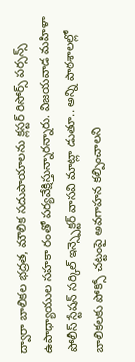ద్వారా బాలికల భద్రత, మౌలిక సదుపాయాలను క్లస్టర్ రిసోర్స్ పర్సన్స్ ఉపాధ్యాయుల సహకా రంతో పర్యవేక్షిస్తున్నారన్నారు. విజయవాడ మహిళా పోలీస్ స్టేషన్ సర్కిల్ ఇన్స్పెక్టర్ వాసవి మాట్లా డుతూ.. అన్ని పాఠశాలల్లో బాలికలకు పోక్సో చట్టంపై అవగాహన కల్పించాలని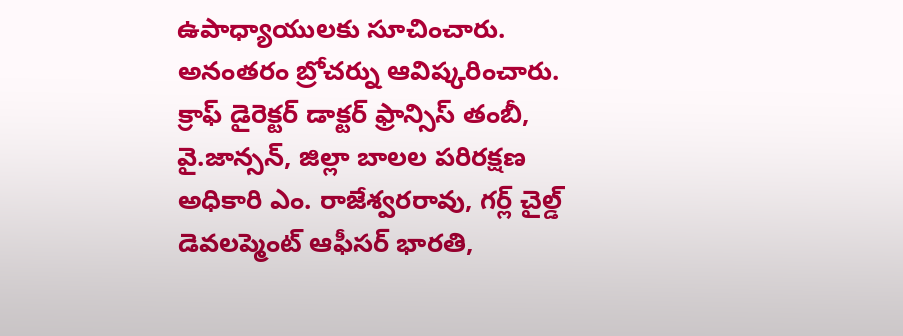ఉపాధ్యాయులకు సూచించారు. అనంతరం బ్రోచర్ను ఆవిష్కరించారు. క్రాఫ్ డైరెక్టర్ డాక్టర్ ఫ్రాన్సిస్ తంబీ, వై.జాన్సన్, జిల్లా బాలల పరిరక్షణ అధికారి ఎం. రాజేశ్వరరావు, గర్ల్ చైల్డ్ డెవలప్మెంట్ ఆఫీసర్ భారతి,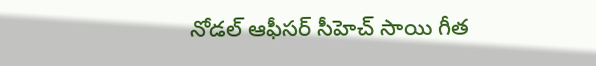నోడల్ ఆఫీసర్ సీహెచ్ సాయి గీత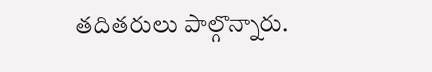తదితరులు పాల్గొన్నారు.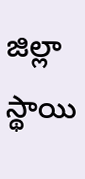జిల్లా స్థాయి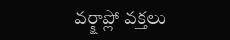వర్క్షాప్లో వక్తలు